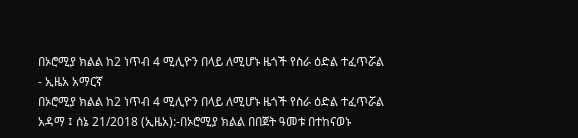በኦሮሚያ ክልል ከ2 ነጥብ 4 ሚሊዮን በላይ ለሚሆኑ ዜጎች የስራ ዕድል ተፈጥሯል - ኢዜአ አማርኛ
በኦሮሚያ ክልል ከ2 ነጥብ 4 ሚሊዮን በላይ ለሚሆኑ ዜጎች የስራ ዕድል ተፈጥሯል
አዳማ ፤ ሰኔ 21/2018 (ኢዜአ):-በኦሮሚያ ክልል በበጀት ዓመቱ በተከናወኑ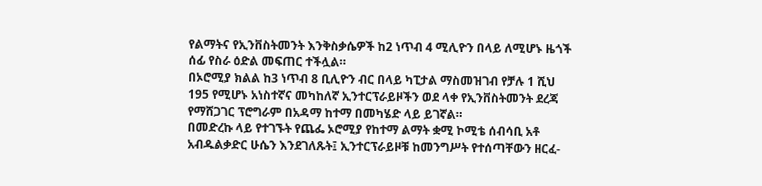የልማትና የኢንቨስትመንት እንቅስቃሴዎች ከ2 ነጥብ 4 ሚሊዮን በላይ ለሚሆኑ ዜጎች ሰፊ የስራ ዕድል መፍጠር ተችሏል።
በኦሮሚያ ክልል ከ3 ነጥብ 8 ቢሊዮን ብር በላይ ካፒታል ማስመዝገብ የቻሉ 1 ሺህ 195 የሚሆኑ አነስተኛና መካከለኛ ኢንተርፕራይዞችን ወደ ላቀ የኢንቨስትመንት ደረጃ የማሸጋገር ፕሮግራም በአዳማ ከተማ በመካሄድ ላይ ይገኛል።
በመድረኩ ላይ የተገኙት የጨፌ ኦሮሚያ የከተማ ልማት ቋሚ ኮሚቴ ሰብሳቢ አቶ አብዱልቃድር ሁሴን እንደገለጹት፤ ኢንተርፕራይዞቹ ከመንግሥት የተሰጣቸውን ዘርፈ-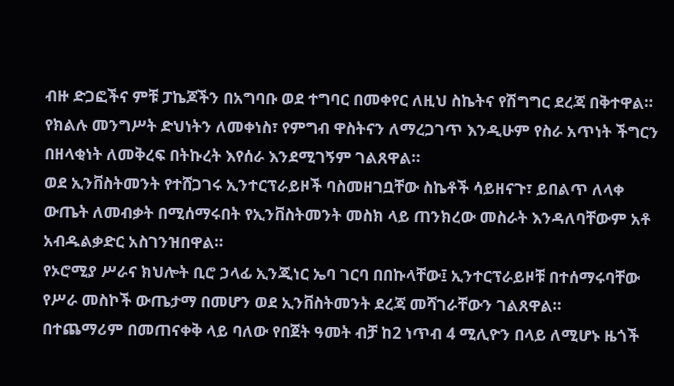ብዙ ድጋፎችና ምቹ ፓኬጆችን በአግባቡ ወደ ተግባር በመቀየር ለዚህ ስኬትና የሽግግር ደረጃ በቅተዋል።
የክልሉ መንግሥት ድህነትን ለመቀነስ፣ የምግብ ዋስትናን ለማረጋገጥ እንዲሁም የስራ አጥነት ችግርን በዘላቂነት ለመቅረፍ በትኩረት እየሰራ እንደሚገኝም ገልጸዋል።
ወደ ኢንቨስትመንት የተሸጋገሩ ኢንተርፕራይዞች ባስመዘገቧቸው ስኬቶች ሳይዘናጉ፣ ይበልጥ ለላቀ ውጤት ለመብቃት በሚሰማሩበት የኢንቨስትመንት መስክ ላይ ጠንክረው መስራት እንዳለባቸውም አቶ አብዱልቃድር አስገንዝበዋል።
የኦሮሚያ ሥራና ክህሎት ቢሮ ኃላፊ ኢንጂነር ኤባ ገርባ በበኩላቸው፤ ኢንተርፕራይዞቹ በተሰማሩባቸው የሥራ መስኮች ውጤታማ በመሆን ወደ ኢንቨስትመንት ደረጃ መሻገራቸውን ገልጸዋል።
በተጨማሪም በመጠናቀቅ ላይ ባለው የበጀት ዓመት ብቻ ከ2 ነጥብ 4 ሚሊዮን በላይ ለሚሆኑ ዜጎች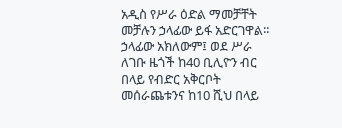አዲስ የሥራ ዕድል ማመቻቸት መቻሉን ኃላፊው ይፋ አድርገዋል።
ኃላፊው አክለውም፤ ወደ ሥራ ለገቡ ዜጎች ከ40 ቢሊዮን ብር በላይ የብድር አቅርቦት መሰራጨቱንና ከ10 ሺህ በላይ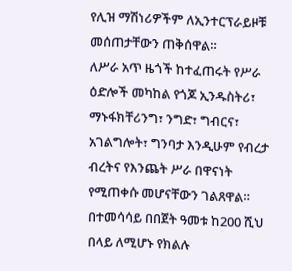የሊዝ ማሽነሪዎችም ለኢንተርፕራይዞቹ መሰጠታቸውን ጠቅሰዋል።
ለሥራ አጥ ዜጎች ከተፈጠሩት የሥራ ዕድሎች መካከል የጎጆ ኢንዱስትሪ፣ ማኑፋክቸሪንግ፣ ንግድ፣ ግብርና፣ አገልግሎት፣ ግንባታ እንዲሁም የብረታ ብረትና የእንጨት ሥራ በዋናነት የሚጠቀሱ መሆናቸውን ገልጸዋል።
በተመሳሳይ በበጀት ዓመቱ ከ200 ሺህ በላይ ለሚሆኑ የክልሉ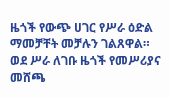ዜጎች የውጭ ሀገር የሥራ ዕድል ማመቻቸት መቻሉን ገልጸዋል።
ወደ ሥራ ለገቡ ዜጎች የመሥሪያና መሸጫ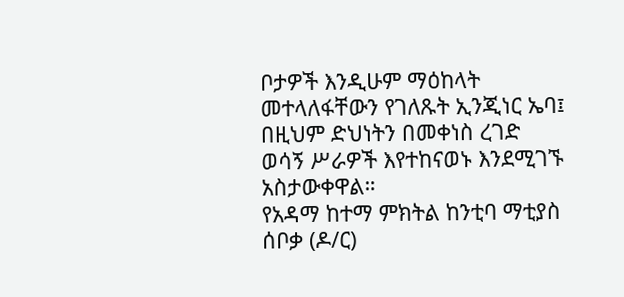ቦታዎች እንዲሁም ማዕከላት መተላለፋቸውን የገለጹት ኢንጂነር ኤባ፤ በዚህም ድህነትን በመቀነስ ረገድ ወሳኝ ሥራዎች እየተከናወኑ እንደሚገኙ አስታውቀዋል።
የአዳማ ከተማ ምክትል ከንቲባ ማቲያስ ሰቦቃ (ዶ/ር)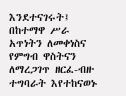እንደተናገሩት፤ በከተማዋ ሥራ አጥነትን ለመቀነስና የምግብ ዋስትናን ለማረጋገጥ ዘርፈ-ብዙ ተግባራት እየተከናወኑ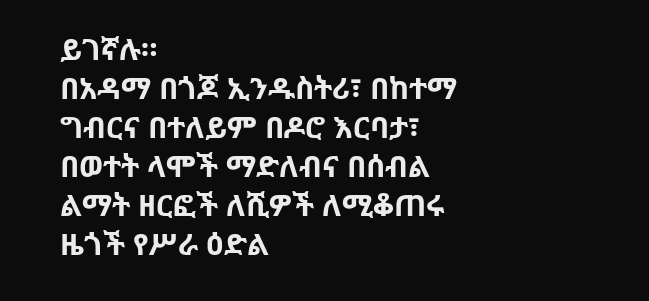ይገኛሉ።
በአዳማ በጎጆ ኢንዱስትሪ፣ በከተማ ግብርና በተለይም በዶሮ እርባታ፣ በወተት ላሞች ማድለብና በሰብል ልማት ዘርፎች ለሺዎች ለሚቆጠሩ ዜጎች የሥራ ዕድል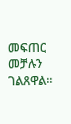መፍጠር መቻሉን ገልጸዋል።